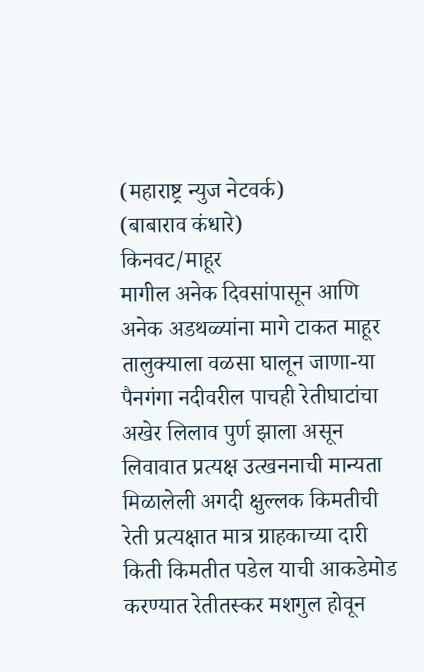(महाराष्ट्र न्युज नेटवर्क)
(बाबाराव कंधारे)
किनवट/माहूर
मागील अनेक दिवसांपासून आणि अनेक अडथळ्यांना मागे टाकत माहूर तालुक्याला वळसा घालून जाणा-या पैनगंगा नदीवरील पाचही रेतीघाटांचा अखेर लिलाव पुर्ण झाला असून लिवावात प्रत्यक्ष उत्खननाची मान्यता मिळालेली अगदी क्षुल्लक किमतीची रेती प्रत्यक्षात मात्र ग्राहकाच्या दारी किती किमतीत पडेल याची आकडेमोड करण्यात रेतीतस्कर मशगुल होवून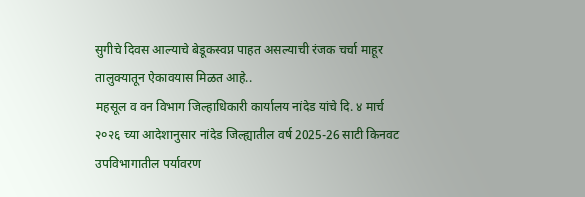सुगीचे दिवस आल्याचे बेडूकस्वप्न पाहत असल्याची रंजक चर्चा माहूर तालुक्यातून ऐकावयास मिळत आहे..
महसूल व वन विभाग जिल्हाधिकारी कार्यालय नांदेड यांचे दि. ४ मार्च २०२६ च्या आदेशानुसार नांदेड जिल्ह्यातील वर्ष 2025-26 साटी किनवट उपविभागातील पर्यावरण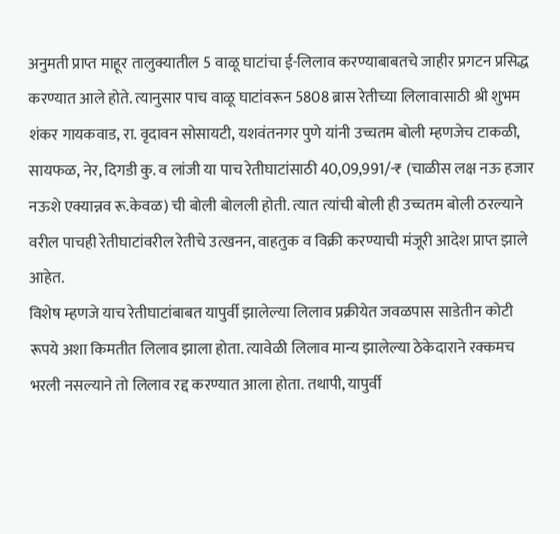अनुमती प्राप्त माहूर तालुक्यातील 5 वाळू घाटांचा ई-लिलाव करण्याबाबतचे जाहीर प्रगटन प्रसिद्ध करण्यात आले होते. त्यानुसार पाच वाळू घाटांवरून 5808 ब्रास रेतीच्या लिलावासाठी श्री शुभम शंकर गायकवाड, रा. वृदावन सोसायटी, यशवंतनगर पुणे यांनी उच्चतम बोली म्हणजेच टाकळी, सायफळ, नेर, दिगडी कु. व लांजी या पाच रेतीघाटांसाठी 40,09,991/-₹ (चाळीस लक्ष नऊ हजार नऊशे एक्यान्नव रू.केवळ) ची बोली बोलली होती. त्यात त्यांची बोली ही उच्चतम बोली ठरल्याने वरील पाचही रेतीघाटांवरील रेतीचे उत्खनन, वाहतुक व विक्री करण्याची मंजूरी आदेश प्राप्त झाले आहेत.
विशेष म्हणजे याच रेतीघाटांबाबत यापुर्वी झालेल्या लिलाव प्रक्रीयेत जवळपास साडेतीन कोटी रूपये अशा किमतीत लिलाव झाला होता. त्यावेळी लिलाव मान्य झालेल्या ठेकेदाराने रक्कमच भरली नसल्याने तो लिलाव रद्द करण्यात आला होता. तथापी, यापुर्वी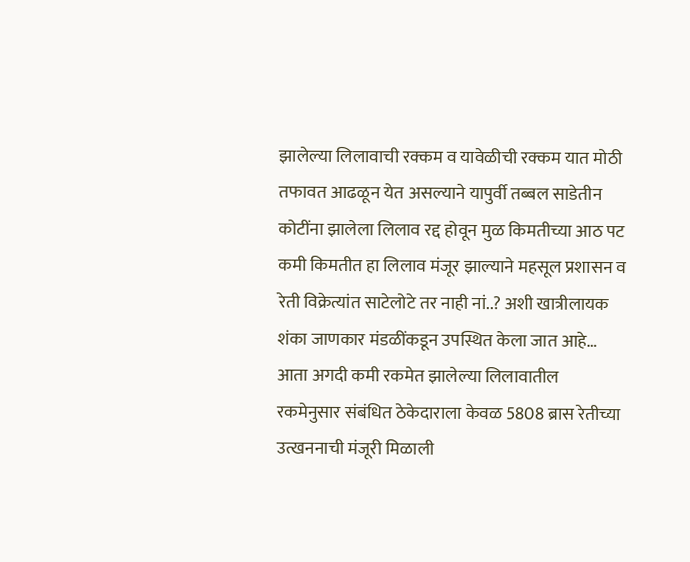झालेल्या लिलावाची रक्कम व यावेळीची रक्कम यात मोठी तफावत आढळून येत असल्याने यापुर्वी तब्बल साडेतीन कोटींना झालेला लिलाव रद्द होवून मुळ किमतीच्या आठ पट कमी किमतीत हा लिलाव मंजूर झाल्याने महसूल प्रशासन व रेती विक्रेत्यांत साटेलोटे तर नाही नां..? अशी खात्रीलायक शंका जाणकार मंडळींकडून उपस्थित केला जात आहे… आता अगदी कमी रकमेत झालेल्या लिलावातील रकमेनुसार संबंधित ठेकेदाराला केवळ 5808 ब्रास रेतीच्या उत्खननाची मंजूरी मिळाली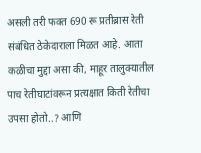असली तरी फक्त 690 रू प्रतीब्रास रेती संबंधित ठेकेदाराला मिळत आहे. आता कळीचा मुद्दा असा की, माहूर तालुक्यातील पाच रेतीघाटांवरून प्रत्यक्षात किती रेतीचा उपसा होतो..? आणि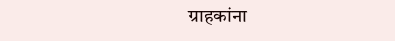ग्राहकांना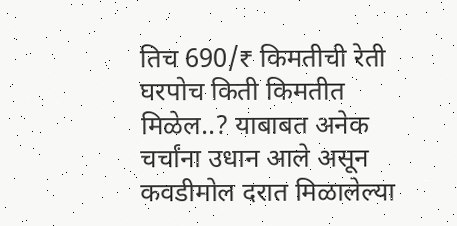तिच 690/₹ किमतीची रेती घरपोच किती किमतीत मिळेल..? याबाबत अनेक चर्चांना उधान आले असून कवडीमोल दरात मिळालेल्या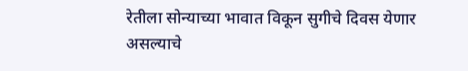रेतीला सोन्याच्या भावात विकून सुगीचे दिवस येणार असल्याचे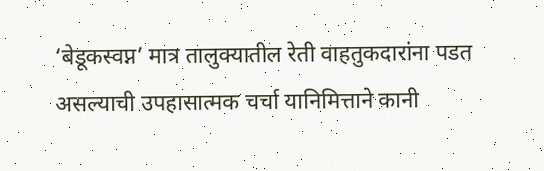‘बेडूकस्वप्न’ मात्र तालुक्यातील रेती वाहतुकदारांना पडत असल्याची उपहासात्मक चर्चा यानिमित्ताने कानी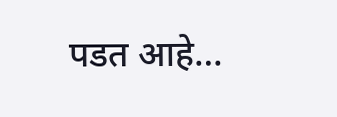पडत आहे…